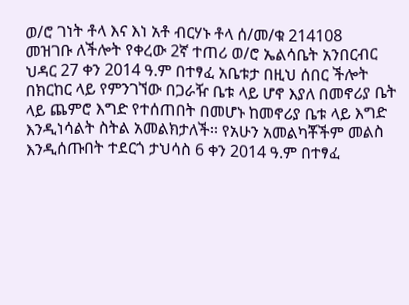ወ/ሮ ገነት ቶላ እና እነ አቶ ብርሃኑ ቶላ ሰ/መ/ቁ 214108
መዝገቡ ለችሎት የቀረው 2ኛ ተጠሪ ወ/ሮ ኤልሳቤት አንበርብር ህዳር 27 ቀን 2014 ዓ.ም በተፃፈ አቤቱታ በዚህ ሰበር ችሎት በክርከር ላይ የምንገኘው በጋራዥ ቤቱ ላይ ሆኖ እያለ በመኖሪያ ቤት ላይ ጨምሮ እግድ የተሰጠበት በመሆኑ ከመኖሪያ ቤቱ ላይ እግድ እንዲነሳልት ስትል አመልክታለች፡፡ የአሁን አመልካቾችም መልስ እንዲሰጡበት ተደርጎ ታህሳስ 6 ቀን 2014 ዓ.ም በተፃፈ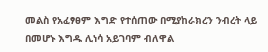መልስ የአፈፃፀም እግድ የተሰጠው በሚያከራክረን ንብረት ላይ በመሆኑ እግዱ ሊነሳ አይገባም ብለዋል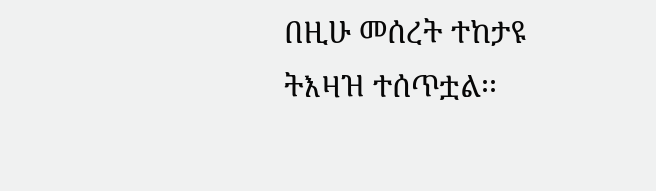በዚሁ መሰረት ተከታዩ ትእዛዝ ተሰጥቷል፡፡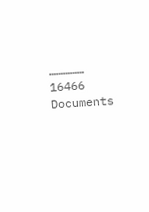……………
16466
Documents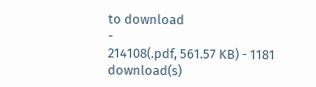to download
-
214108(.pdf, 561.57 KB) - 1181 download(s)